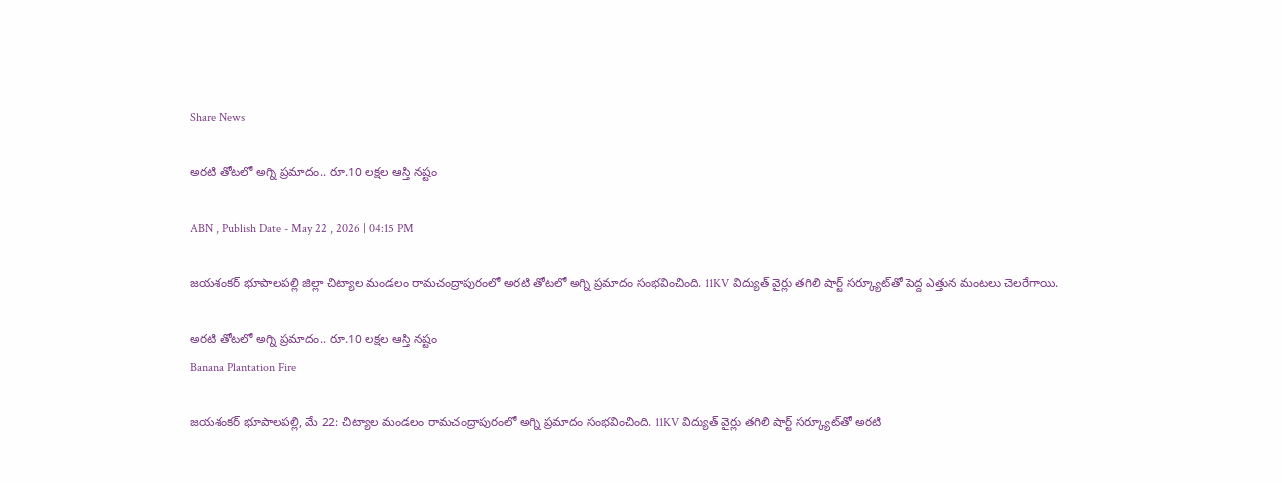Share News

అరటి తోటలో అగ్ని ప్రమాదం.. రూ.10 లక్షల ఆస్తి నష్టం

ABN , Publish Date - May 22 , 2026 | 04:15 PM

జయశంకర్ భూపాలపల్లి జిల్లా చిట్యాల మండలం రామచంద్రాపురంలో అరటి తోటలో అగ్ని ప్రమాదం సంభవించింది. 11KV విద్యుత్ వైర్లు తగిలి షార్ట్ సర్క్యూట్‌తో పెద్ద ఎత్తున మంటలు చెలరేగాయి.

అరటి తోటలో అగ్ని ప్రమాదం.. రూ.10 లక్షల ఆస్తి నష్టం
Banana Plantation Fire

జయశంకర్ భూపాలపల్లి, మే 22: చిట్యాల మండలం రామచంద్రాపురంలో అగ్ని ప్రమాదం సంభవించింది. 11KV విద్యుత్ వైర్లు తగిలి షార్ట్ సర్క్యూట్‌తో అరటి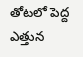తోటలో పెద్ద ఎత్తున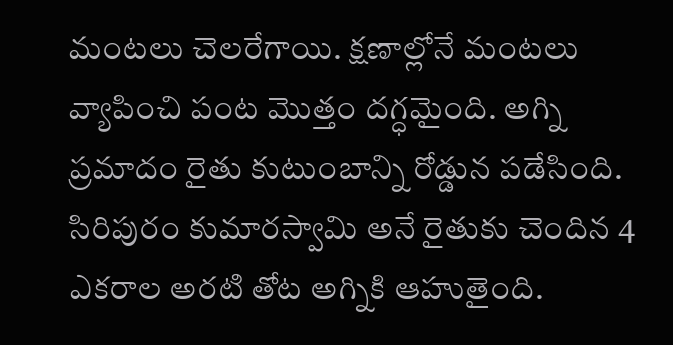మంటలు చెలరేగాయి. క్షణాల్లోనే మంటలు వ్యాపించి పంట మొత్తం దగ్ధమైంది. అగ్ని ప్రమాదం రైతు కుటుంబాన్ని రోడ్డున పడేసింది. సిరిపురం కుమారస్వామి అనే రైతుకు చెందిన 4 ఎకరాల అరటి తోట అగ్నికి ఆహుతైంది.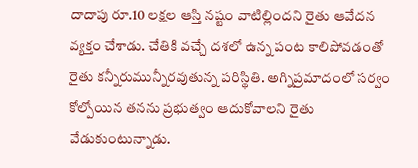దాదాపు రూ.10 లక్షల ఆస్తి నష్టం వాటిల్లిందని రైతు ఆవేదన వ్యక్తం చేశాడు. చేతికి వచ్చే దశలో ఉన్న పంట కాలిపోవడంతో రైతు కన్నీరుమున్నీరవుతున్న పరిస్థితి. అగ్నిప్రమాదంలో సర్వం కోల్పోయిన తనను ప్రభుత్వం ఆదుకోవాలని రైతు వేడుకుంటున్నాడు.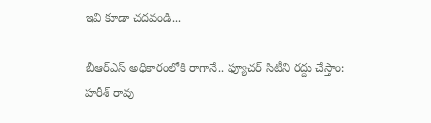ఇవి కూడా చదవండి...

బీఆర్‌ఎస్ అధికారంలోకి రాగానే.. ఫ్యూచర్ సిటీని రద్దు చేస్తాం: హరీశ్ రావు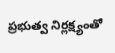ప్రభుత్వ నిర్లక్ష్యంతో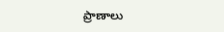ప్రాణాలు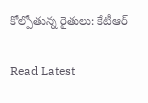కోల్పోతున్న రైతులు: కేటీఆర్

Read Latest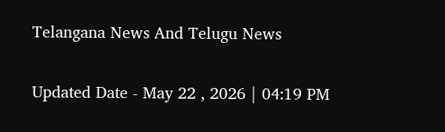Telangana News And Telugu News

Updated Date - May 22 , 2026 | 04:19 PM